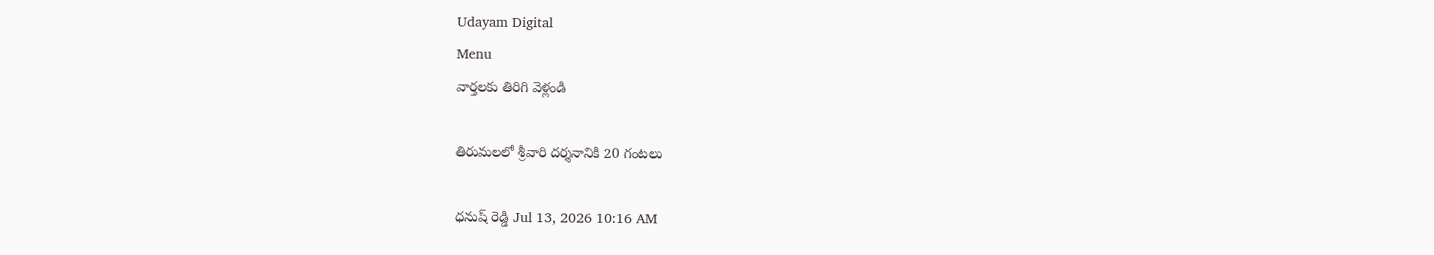Udayam Digital
Menu
వార్తలకు తిరిగి వెళ్లండి

తిరుమలలో శ్రీవారి దర్శనానికి 20 గంటలు

ధనుష్ రెడ్డి Jul 13, 2026 10:16 AM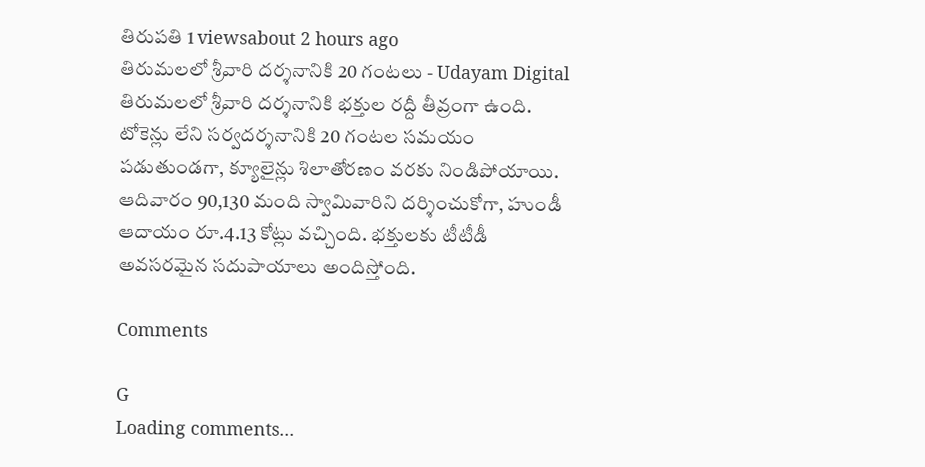తిరుపతి 1 viewsabout 2 hours ago
తిరుమలలో శ్రీవారి దర్శనానికి 20 గంటలు - Udayam Digital
తిరుమలలో శ్రీవారి దర్శనానికి భక్తుల రద్దీ తీవ్రంగా ఉంది. టోకెన్లు లేని సర్వదర్శనానికి 20 గంటల సమయం పడుతుండగా, క్యూలైన్లు శిలాతోరణం వరకు నిండిపోయాయి. ఆదివారం 90,130 మంది స్వామివారిని దర్శించుకోగా, హుండీ ఆదాయం రూ.4.13 కోట్లు వచ్చింది. భక్తులకు టీటీడీ అవసరమైన సదుపాయాలు అందిస్తోంది.

Comments

G
Loading comments...